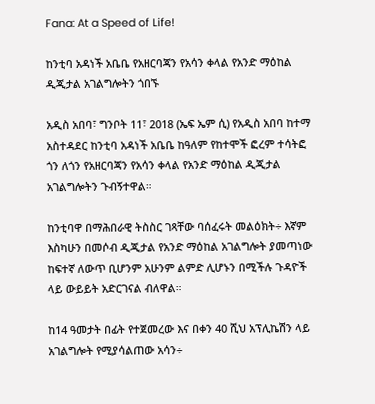Fana: At a Speed of Life!

ከንቲባ አዳነች አቤቤ የአዘርባጃን የአሳን ቀላል የአንድ ማዕከል ዲጂታል አገልግሎትን ጎበኙ

አዲስ አበባ፣ ግንቦት 11፣ 2018 (ኤፍ ኤም ሲ) የአዲስ አበባ ከተማ አስተዳደር ከንቲባ አዳነች አቤቤ ከዓለም የከተሞች ፎረም ተሳትፎ ጎን ለጎን የአዘርባጃን የአሳን ቀላል የአንድ ማዕከል ዲጂታል አገልግሎትን ጉብኝተዋል።

ከንቲባዋ በማሕበራዊ ትስስር ገጻቸው ባሰፈሩት መልዕክት÷ እኛም እስካሁን በመሶብ ዲጂታል የአንድ ማዕከል አገልግሎት ያመጣነው ከፍተኛ ለውጥ ቢሆንም አሁንም ልምድ ሊሆኑን በሚችሉ ጉዳዮች ላይ ውይይት አድርገናል ብለዋል።

ከ14 ዓመታት በፊት የተጀመረው እና በቀን 40 ሺህ አፕሊኬሽን ላይ አገልግሎት የሚያሳልጠው አሳን÷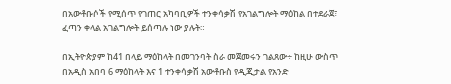በአውቶቡሶች የሚሰጥ የገጠር አካባቢዎች ተንቀሳቃሽ የአገልግሎት ማዕከል በተደራጀ፣ ፈጣን ቀላል አገልግሎት ይሰጣሉ ነው ያሉት።

በኢትዮጵያም ከ41 በላይ ማዕከላት በመገንባት ስራ መጀመሩን ገልጸው÷ ከዚሁ ውስጥ በአዲስ አበባ 6 ማዕከላት እና 1 ተንቀሳቃሽ አውቶቡስ የዲጂታል የአንድ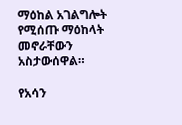ማዕከል አገልግሎት የሚሰጡ ማዕከላት መኖራቸውን አስታውሰዋል።

የአሳን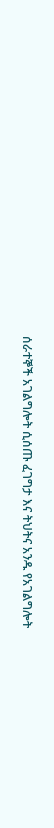ሰራተኞች አገልግሎት ሲሰጡ ፈገግታ እና ትህትና አንዱ የአገልግሎት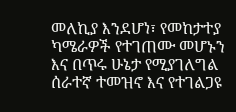መለኪያ እንደሆነ፣ የመከታተያ ካሜራዎች የተገጠሙ መሆኑን እና በጥሩ ሁኔታ የሚያገለግል ሰራተኛ ተመዝኖ እና የተገልጋዩ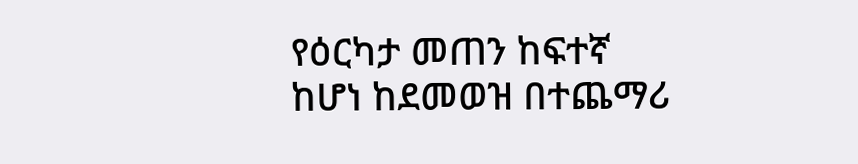የዕርካታ መጠን ከፍተኛ ከሆነ ከደመወዝ በተጨማሪ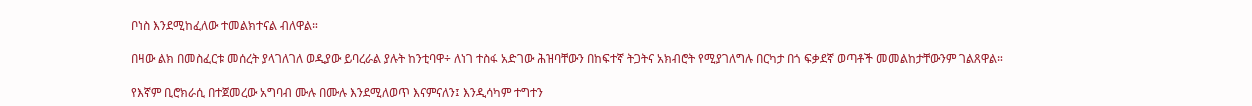ቦነስ እንደሚከፈለው ተመልክተናል ብለዋል።

በዛው ልክ በመስፈርቱ መሰረት ያላገለገለ ወዲያው ይባረራል ያሉት ከንቲባዋ÷ ለነገ ተስፋ አድገው ሕዝባቸውን በከፍተኛ ትጋትና አክብሮት የሚያገለግሉ በርካታ በጎ ፍቃደኛ ወጣቶች መመልከታቸውንም ገልጸዋል።

የእኛም ቢሮክራሲ በተጀመረው አግባብ ሙሉ በሙሉ እንደሚለወጥ እናምናለን፤ እንዲሳካም ተግተን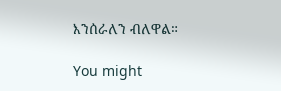እንሰራለን ብለዋል።

You might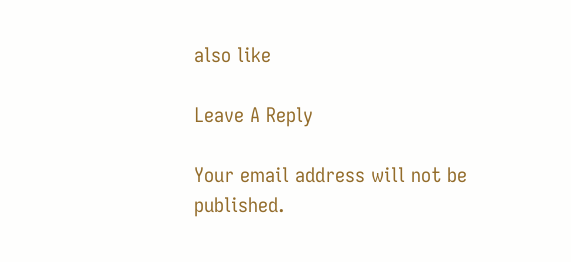also like

Leave A Reply

Your email address will not be published.